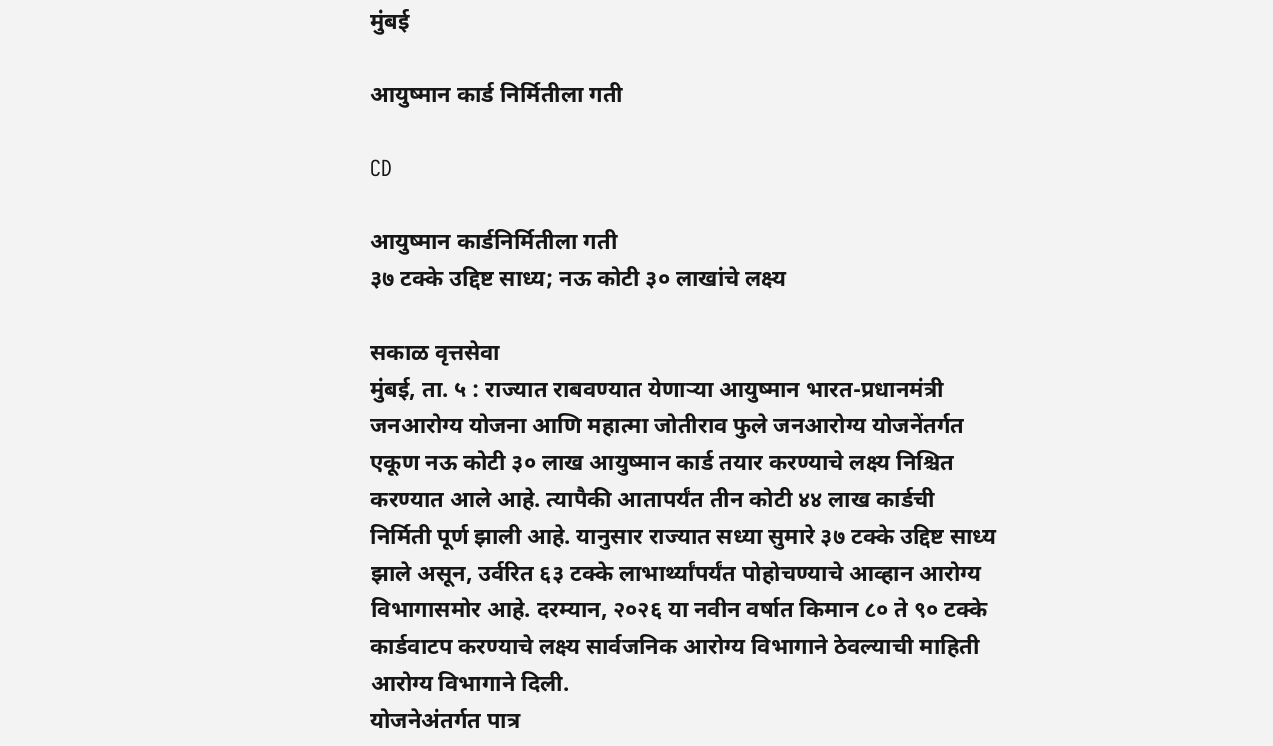मुंबई

आयुष्मान कार्ड निर्मितीला गती

CD

आयुष्मान कार्डनिर्मितीला गती
३७ टक्के उद्दिष्ट साध्य; नऊ कोटी ३० लाखांचे लक्ष्य

सकाळ वृत्तसेवा
मुंबई, ता. ५ : राज्यात राबवण्यात येणाऱ्या आयुष्मान भारत-प्रधानमंत्री जनआरोग्य योजना आणि महात्मा जोतीराव फुले जनआरोग्य योजनेंतर्गत एकूण नऊ कोटी ३० लाख आयुष्मान कार्ड तयार करण्याचे लक्ष्य निश्चित करण्यात आले आहे. त्यापैकी आतापर्यंत तीन कोटी ४४ लाख कार्डची निर्मिती पूर्ण झाली आहे. यानुसार राज्यात सध्या सुमारे ३७ टक्के उद्दिष्ट साध्य झाले असून, उर्वरित ६३ टक्के लाभार्थ्यांपर्यंत पोहोचण्याचे आव्हान आरोग्य विभागासमोर आहे. दरम्यान, २०२६ या नवीन वर्षात किमान ८० ते ९० टक्के कार्डवाटप करण्याचे लक्ष्य सार्वजनिक आरोग्य विभागाने ठेवल्याची माहिती आरोग्य विभागाने दिली.
योजनेअंतर्गत पात्र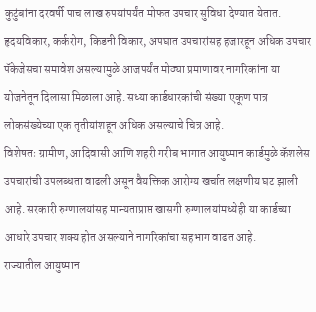कुटुंबांना दरवर्षी पाच लाख रुपयांपर्यंत मोफत उपचार सुविधा देण्यात येतात. हृदयविकार, कर्करोग, किडनी विकार, अपघात उपचारांसह हजारहून अधिक उपचार पॅकेजेसचा समावेश असल्यामुळे आजपर्यंत मोठ्या प्रमाणावर नागरिकांना या योजनेतून दिलासा मिळाला आहे. सध्या कार्डधारकांची संख्या एकूण पात्र लोकसंख्येच्या एक तृतीयांशहून अधिक असल्याचे चित्र आहे.
विशेषतः ग्रामीण, आदिवासी आणि शहरी गरीब भागात आयुष्मान कार्डमुळे कॅशलेस उपचारांची उपलब्धता वाढली असून वैयक्तिक आरोग्य खर्चात लक्षणीय घट झाली आहे. सरकारी रुग्णालयांसह मान्यताप्राप्त खासगी रुग्णालयांमध्येही या कार्डच्या आधारे उपचार शक्य होत असल्याने नागरिकांचा सहभाग वाढत आहे.
राज्यातील आयुष्मान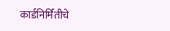कार्डनिर्मितीचे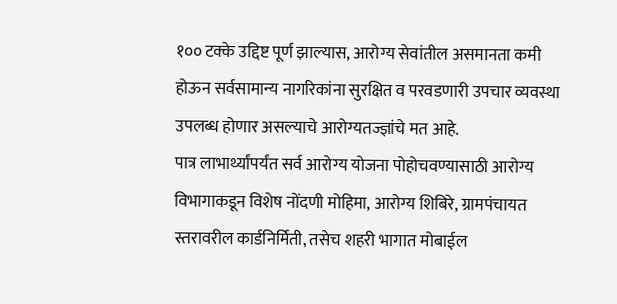१०० टक्के उद्दिष्ट पूर्ण झाल्यास, आरोग्य सेवांतील असमानता कमी होऊन सर्वसामान्य नागरिकांना सुरक्षित व परवडणारी उपचार व्यवस्था उपलब्ध होणार असल्याचे आरोग्यतज्ज्ञांचे मत आहे.
पात्र लाभार्थ्यांपर्यंत सर्व आरोग्य योजना पोहोचवण्यासाठी आरोग्य विभागाकडून विशेष नोंदणी मोहिमा, आरोग्य शिबिरे, ग्रामपंचायत स्तरावरील कार्डनिर्मिती, तसेच शहरी भागात मोबाईल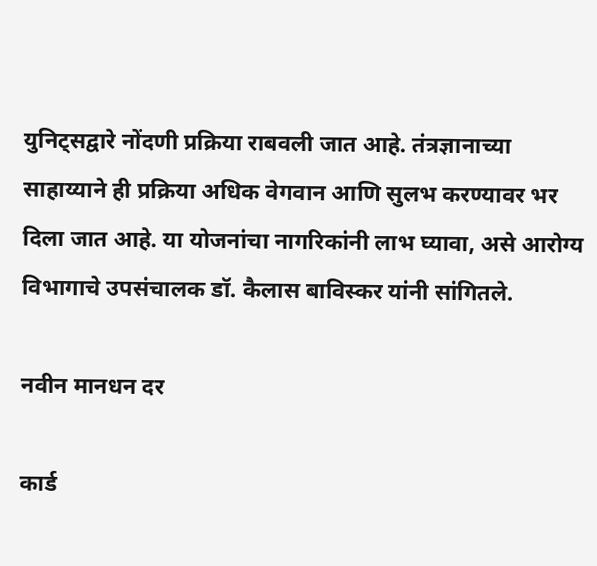युनिट्सद्वारे नोंदणी प्रक्रिया राबवली जात आहे. तंत्रज्ञानाच्या साहाय्याने ही प्रक्रिया अधिक वेगवान आणि सुलभ करण्यावर भर दिला जात आहे. या योजनांचा नागरिकांनी लाभ घ्यावा, असे आरोग्य विभागाचे उपसंचालक डॉ. कैलास बाविस्कर यांनी सांगितले.

नवीन मानधन दर

कार्ड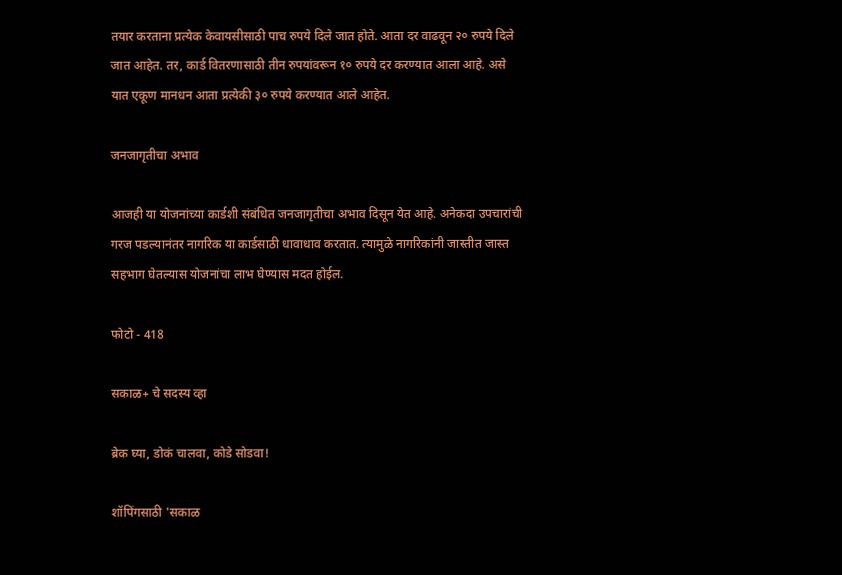तयार करताना प्रत्येक केवायसीसाठी पाच रुपये दिले जात होते. आता दर वाढवून २० रुपये दिले जात आहेत. तर, कार्ड वितरणासाठी तीन रुपयांवरून १० रुपये दर करण्यात आला आहे. असे यात एकूण मानधन आता प्रत्येकी ३० रुपये करण्यात आले आहेत.

जनजागृतीचा अभाव

आजही या योजनांच्या कार्डशी संबंधित जनजागृतीचा अभाव दिसून येत आहे. अनेकदा उपचारांची गरज पडल्यानंतर नागरिक या कार्डसाठी धावाधाव करतात. त्यामुळे नागरिकांनी जास्तीत जास्त सहभाग घेतल्यास योजनांचा लाभ घेण्यास मदत होईल.

फोटो - 418

सकाळ+ चे सदस्य व्हा

ब्रेक घ्या, डोकं चालवा, कोडे सोडवा!

शॉपिंगसाठी 'सकाळ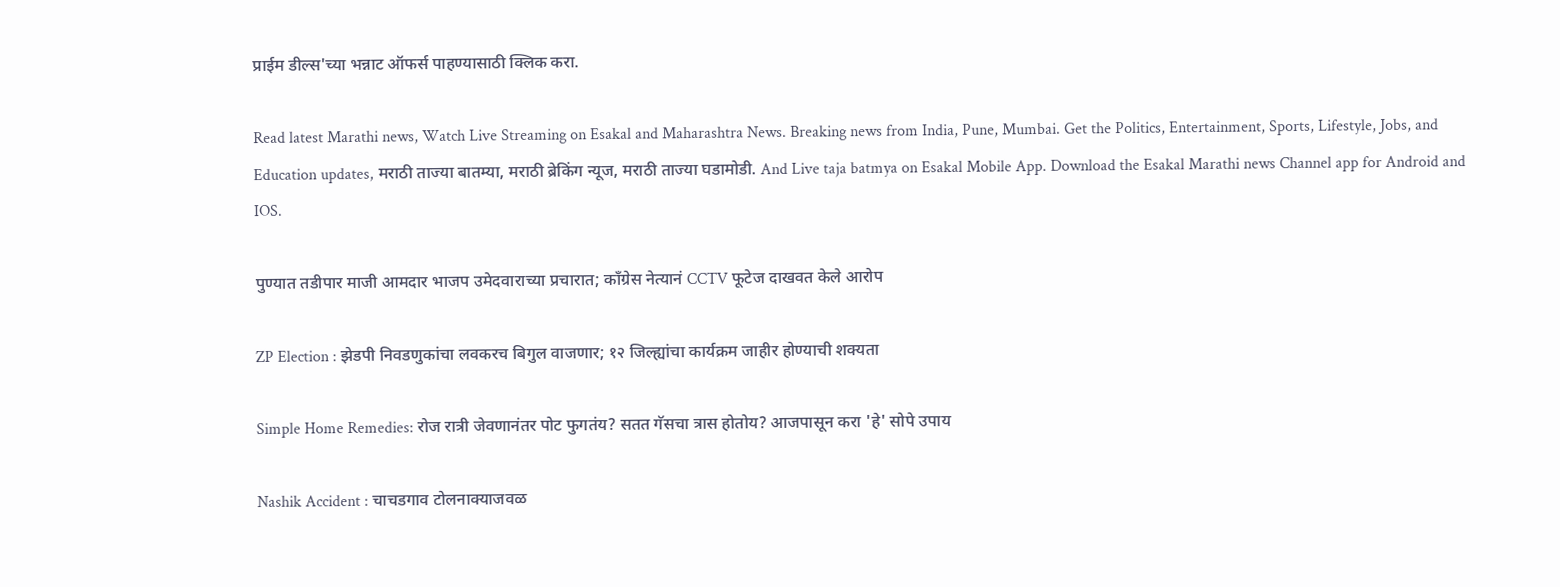प्राईम डील्स'च्या भन्नाट ऑफर्स पाहण्यासाठी क्लिक करा.

Read latest Marathi news, Watch Live Streaming on Esakal and Maharashtra News. Breaking news from India, Pune, Mumbai. Get the Politics, Entertainment, Sports, Lifestyle, Jobs, and Education updates, मराठी ताज्या बातम्या, मराठी ब्रेकिंग न्यूज, मराठी ताज्या घडामोडी. And Live taja batmya on Esakal Mobile App. Download the Esakal Marathi news Channel app for Android and IOS.

पुण्यात तडीपार माजी आमदार भाजप उमेदवाराच्या प्रचारात; काँग्रेस नेत्यानं CCTV फूटेज दाखवत केले आरोप

ZP Election : झेडपी निवडणुकांचा लवकरच बिगुल वाजणार; १२ जिल्ह्यांचा कार्यक्रम जाहीर होण्याची शक्यता

Simple Home Remedies: रोज रात्री जेवणानंतर पोट फुगतंय? सतत गॅसचा त्रास होतोय? आजपासून करा 'हे' सोपे उपाय

Nashik Accident : चाचडगाव टोलनाक्याजवळ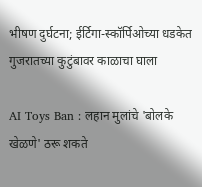भीषण दुर्घटना; ईर्टिगा-स्कॉर्पिओच्या धडकेत गुजरातच्या कुटुंबावर काळाचा घाला

AI Toys Ban : लहान मुलांचे 'बोलके खेळणे' ठरू शकते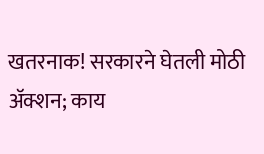खतरनाक! सरकारने घेतली मोठी अ‍ॅक्शन; काय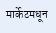मार्केटमधून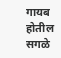गायब होतील सगळे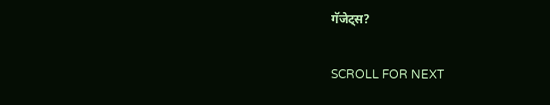गॅजेट्स?

SCROLL FOR NEXT